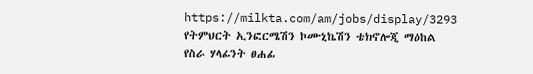https://milkta.com/am/jobs/display/3293
የትምህርት ኢንፎርሜሽን ኮሙኒኬሽን ቴክኖሎጂ ማዕከል
የስራ ሃላፊንት ፀሐፊ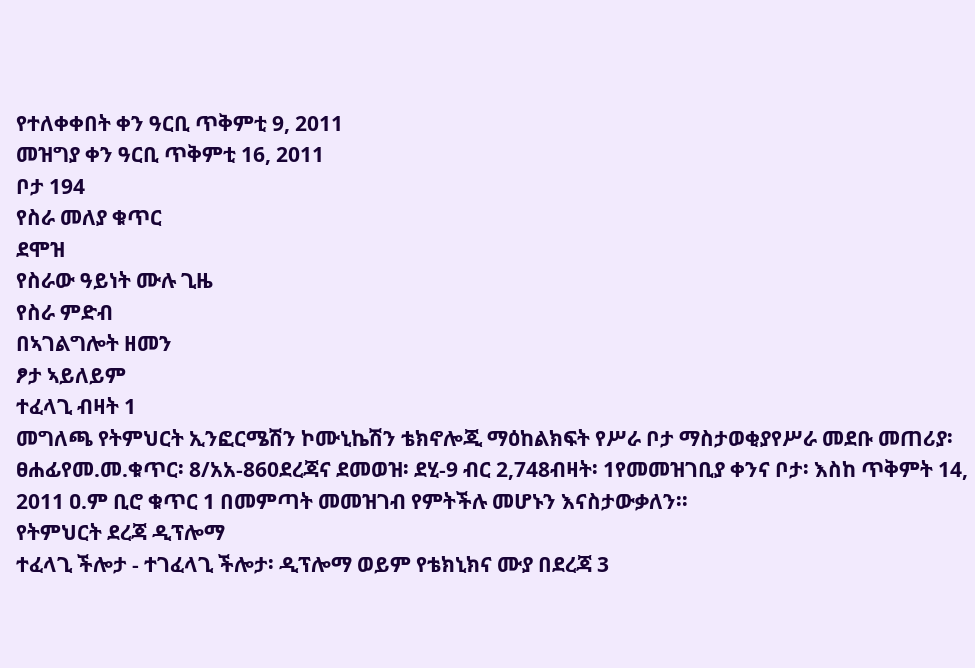የተለቀቀበት ቀን ዓርቢ ጥቅምቲ 9, 2011
መዝግያ ቀን ዓርቢ ጥቅምቲ 16, 2011
ቦታ 194
የስራ መለያ ቁጥር
ደሞዝ
የስራው ዓይነት ሙሉ ጊዜ
የስራ ምድብ
በኣገልግሎት ዘመን
ፆታ ኣይለይም
ተፈላጊ ብዛት 1
መግለጫ የትምህርት ኢንፎርሜሽን ኮሙኒኬሽን ቴክኖሎጂ ማዕከልክፍት የሥራ ቦታ ማስታወቂያየሥራ መደቡ መጠሪያ፡ ፀሐፊየመ.መ.ቁጥር፡ 8/አአ-860ደረጃና ደመወዝ፡ ደሂ-9 ብር 2,748ብዛት፡ 1የመመዝገቢያ ቀንና ቦታ፡ እስከ ጥቅምት 14, 2011 ዐ.ም ቢሮ ቁጥር 1 በመምጣት መመዝገብ የምትችሉ መሆኑን እናስታውቃለን፡፡
የትምህርት ደረጃ ዲፕሎማ
ተፈላጊ ችሎታ - ተገፈላጊ ችሎታ፡ ዲፕሎማ ወይም የቴክኒክና ሙያ በደረጃ 3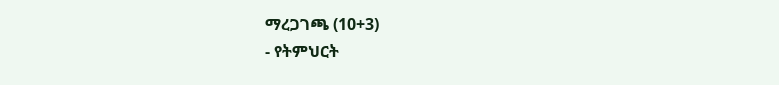ማረጋገጫ (10+3)
- የትምህርት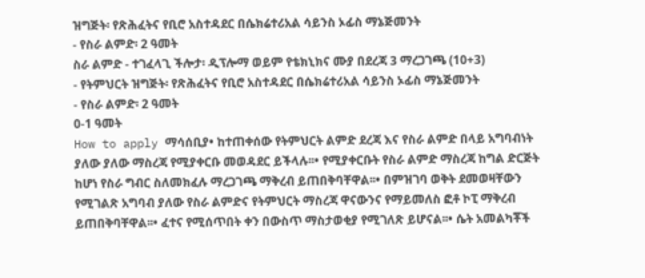ዝግጅት፡ የጽሕፈትና የቢሮ አስተዳደር በሴክሬተሪአል ሳይንስ ኦፊስ ማኔጅመንት
- የስራ ልምድ፡ 2 ዓመት
ስራ ልምድ - ተገፈላጊ ችሎታ፡ ዲፕሎማ ወይም የቴክኒክና ሙያ በደረጃ 3 ማረጋገጫ (10+3)
- የትምህርት ዝግጅት፡ የጽሕፈትና የቢሮ አስተዳደር በሴክሬተሪአል ሳይንስ ኦፊስ ማኔጅመንት
- የስራ ልምድ፡ 2 ዓመት
0-1 ዓመት
How to apply ማሳሰቢያ• ከተጠቀሰው የትምህርት ልምድ ደረጃ እና የስራ ልምድ በላይ አግባብነት ያለው ያለው ማስረጃ የሚያቀርቡ መወዳደር ይችላሉ፡፡• የሚያቀርቡት የስራ ልምድ ማስረጃ ከግል ድርጅት ከሆነ የስራ ግብር ስለመክፈሉ ማረጋገጫ ማቅረብ ይጠበቅባቸዋል፡፡• በምዝገባ ወቅት ደመወዛቸውን የሚገልጽ አግባብ ያለው የስራ ልምድና የትምህርት ማስረጃ ዋናውንና የማይመለስ ፎቶ ኮፒ ማቅረብ ይጠበቅባቸዋል፡፡• ፈተና የሚሰጥበት ቀን በውስጥ ማስታወቂያ የሚገለጽ ይሆናል፡፡• ሴት አመልካቾች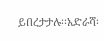ይበረታታሉ፡፡አድራሻ፡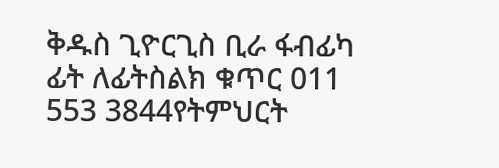ቅዱስ ጊዮርጊስ ቢራ ፋብፊካ ፊት ለፊትስልክ ቁጥር 011 553 3844የትምህርት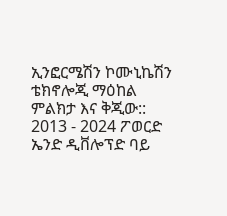ኢንፎርሜሽን ኮሙኒኬሽን ቴክኖሎጂ ማዕከል
ምልክታ እና ቅጂው:: 2013 - 2024 ፖወርድ ኤንድ ዲቨሎፕድ ባይ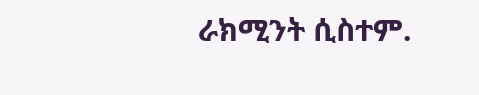ራክሚንት ሲስተም.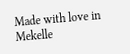Made with love in Mekelle